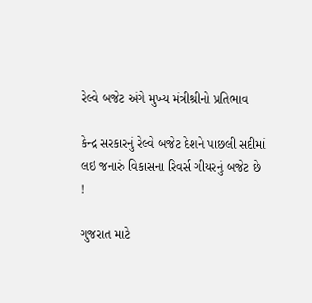રેલ્વે બજેટ અંગે મુખ્ય મંત્રીશ્રીનો પ્રતિભાવ

કેન્દ્ર સરકારનું રેલ્વે બજેટ દેશને પાછલી સદીમાં લઇ જનારું વિકાસના રિવર્સ ગીયરનું બજેટ છે !

ગુજરાત માટે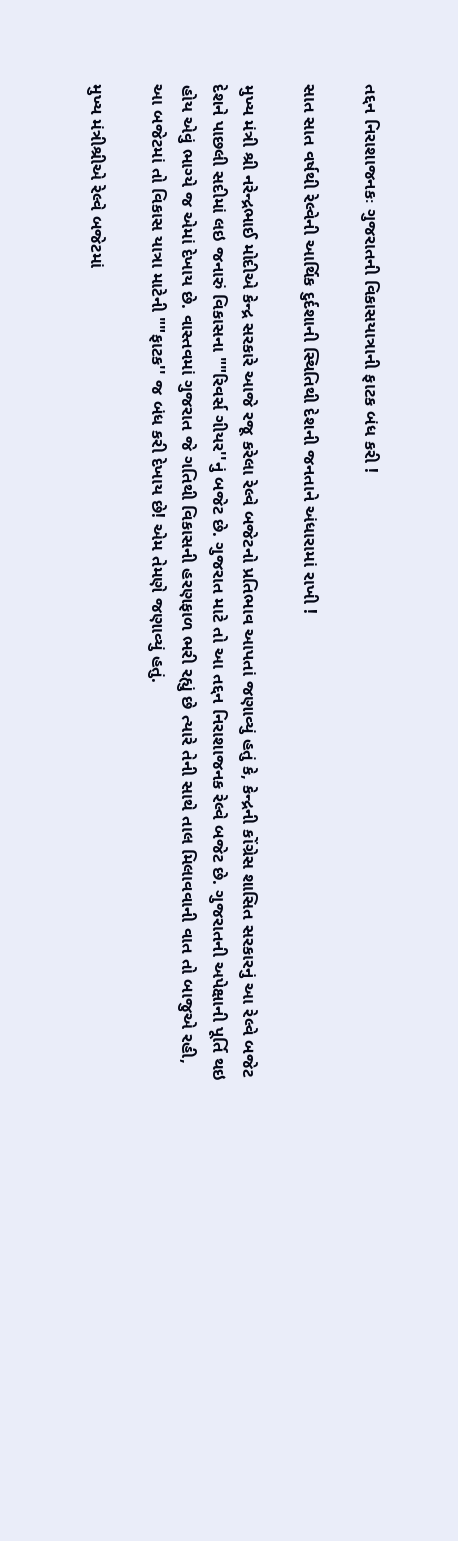તદ્દન નિરાશાજનકઃ ગુજરાતની વિકાસયાત્રાની ફાટક બંધ કરી !

સાત સાત વર્ષથી રેલ્વેની આર્થિક દુર્દશાની સ્થિતિથી દેશની જનતાને અંધારામાં રાખી !

મુખ્ય મંત્રી શ્રી નરેન્દ્રભાઈ મોદીએ કેન્દ્ર સરકારે આજે રજૂ કરેલા રેલ્વે બજેટનો પ્રતિભાવ આપતાં જણાવ્યું હતું કે, કેન્દ્રની કોંગ્રેસ શાસિત સરકારનું આ રેલ્વે બજેટ દેશને પાછલી સદીમાં લઇ જનારું વિકાસના ""રિવર્સ ગીયર''નું બજેટ છે. ગુજરાત માટે તો આ તદ્દન નિરાશાજનક રેલ્વે બજેટ છે. ગુજરાતની અપેક્ષાની પૂર્તિ થઇ હોય એવું ભાગ્યે જ એમાં દેખાય છે. વાસ્તવમાં ગુજરાત જે ગતિથી વિકાસની હરણફાળ ભરી રહ્યું છે ત્યારે તેની સાથે તાલ મિલાવવાની વાત તો બાજુએ રહી, આ બજેટમાં તો વિકાસ યાત્રા માટેની ""ફાટક'' જ બંધ કરી દેખાય છે! એમ તેમણે જણાવ્યું હતું.

મુખ્ય મંત્રીશ્રીએ રેલ્વે બજેટમાં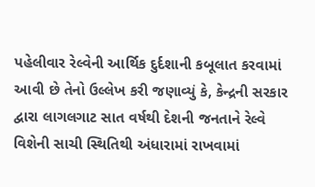પહેલીવાર રેલ્વેની આર્થિક દુર્દશાની કબૂલાત કરવામાં આવી છે તેનો ઉલ્લેખ કરી જણાવ્યું કે, કેન્દ્રની સરકાર દ્વારા લાગલગાટ સાત વર્ષથી દેશની જનતાને રેલ્વે વિશેની સાચી સ્થિતિથી અંધારામાં રાખવામાં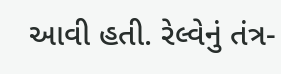આવી હતી. રેલ્વેનું તંત્ર-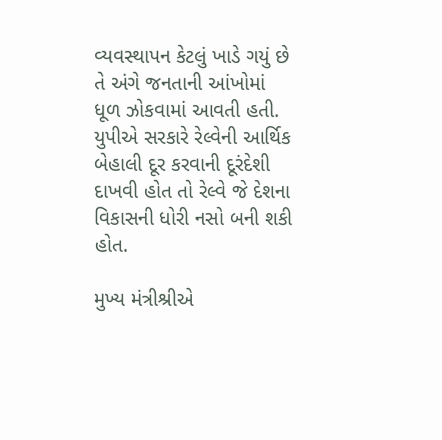વ્યવસ્થાપન કેટલું ખાડે ગયું છે તે અંગે જનતાની આંખોમાં ધૂળ ઝોકવામાં આવતી હતી. યુપીએ સરકારે રેલ્વેની આર્થિક બેહાલી દૂર કરવાની દૂરંદેશી દાખવી હોત તો રેલ્વે જે દેશના વિકાસની ધોરી નસો બની શકી હોત.

મુખ્ય મંત્રીશ્રીએ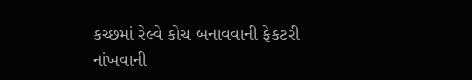કચ્છમાં રેલ્વે કોચ બનાવવાની ફેકટરી નાંખવાની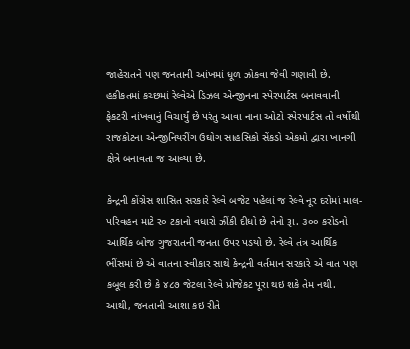જાહેરાતને પણ જનતાની આંખમાં ધૂળ ઝોકવા જેવી ગણાવી છે. હકીકતમાં કચ્છમાં રેલ્વેએ ડિઝલ એન્જીનના સ્પેરપાર્ટસ બનાવવાની ફેકટરી નાંખવાનું વિચાર્યું છે પરંતુ આવા નાના ઓટો સ્પેરપાર્ટસ તો વર્ષોથી રાજકોટના એન્જીનિયરીંગ ઉઘોગ સાહસિકો સેંકડો એકમો દ્વારા ખાનગી ક્ષેત્રે બનાવતા જ આવ્યા છે.

કેન્દ્રની કોંગ્રેસ શાસિત સરકારે રેલ્વે બજેટ પહેલાં જ રેલ્વે નૂર દરોમાં માલ-પરિવહન માટે ર૦ ટકાનો વધારો ઝીંકી દીધો છે તેનો રૂા. ૩૦૦ કરોડનો આર્થિક બોજ ગુજરાતની જનતા ઉપર પડયો છે. રેલ્વે તંત્ર આર્થિક ભીંસમાં છે એ વાતના સ્વીકાર સાથે કેન્દ્રની વર્તમાન સરકારે એ વાત પણ કબૂલ કરી છે કે ૪૮૭ જેટલા રેલ્વે પ્રોજેકટ પૂરા થઇ શકે તેમ નથી. આથી, જનતાની આશા કઇ રીતે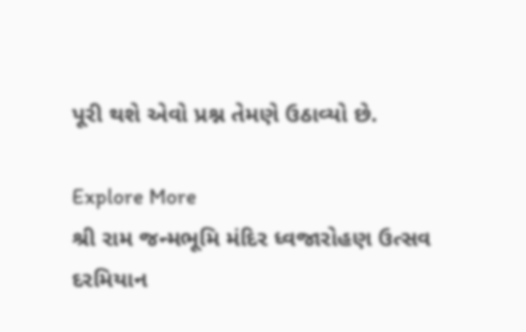પૂરી થશે એવો પ્રશ્ન તેમણે ઉઠાવ્યો છે.

Explore More
શ્રી રામ જન્મભૂમિ મંદિર ધ્વજારોહણ ઉત્સવ દરમિયાન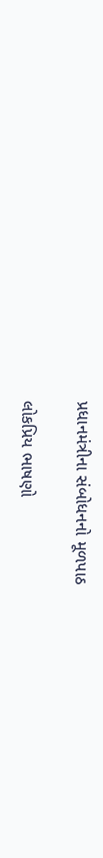પ્રધાનમંત્રીના સંબોધનનો મૂળપાઠ

લોકપ્રિય ભાષણો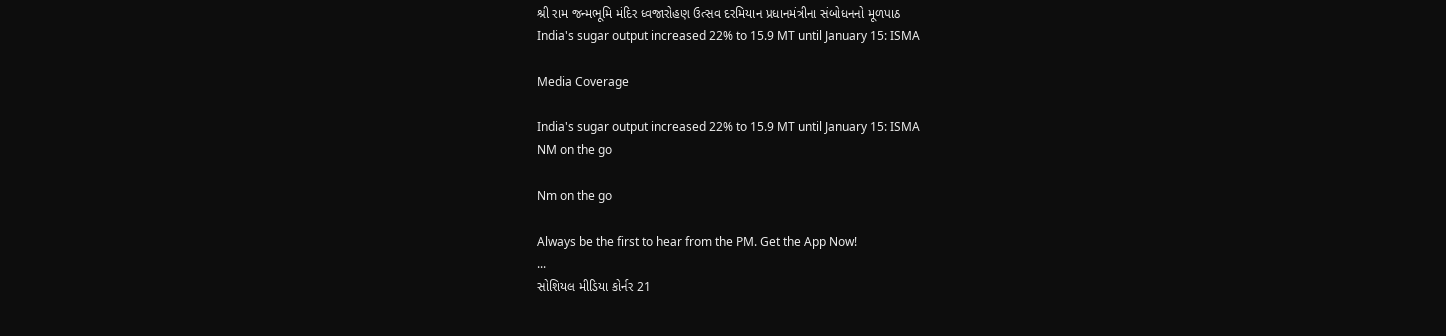શ્રી રામ જન્મભૂમિ મંદિર ધ્વજારોહણ ઉત્સવ દરમિયાન પ્રધાનમંત્રીના સંબોધનનો મૂળપાઠ
India's sugar output increased 22% to 15.9 MT until January 15: ISMA

Media Coverage

India's sugar output increased 22% to 15.9 MT until January 15: ISMA
NM on the go

Nm on the go

Always be the first to hear from the PM. Get the App Now!
...
સોશિયલ મીડિયા કોર્નર 21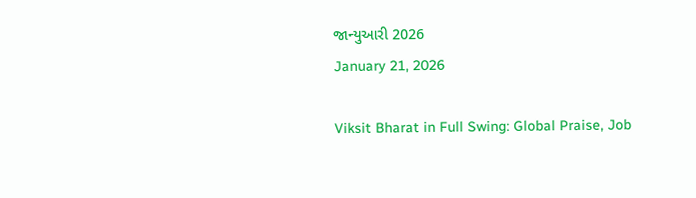જાન્યુઆરી 2026
January 21, 2026

Viksit Bharat in Full Swing: Global Praise, Job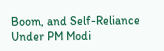Boom, and Self-Reliance Under PM Modi